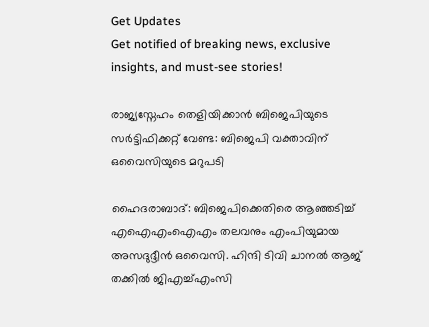Get Updates
Get notified of breaking news, exclusive insights, and must-see stories!

രാജ്യസ്നേഹം തെളിയിക്കാൻ ബിജെപിയുടെ സർട്ടിഫിക്കറ്റ് വേണ്ട: ബിജെപി വക്താവിന് ഒവൈസിയുടെ മറുപടി

ഹൈദരാബാദ്: ബിജെപിക്കെതിരെ ആഞ്ഞടിച്ച് എഐഎംഐഎം തലവനും എംപിയുമായ അസദുദ്ദീൻ ഒവൈസി. ഹിന്ദി ടിവി ചാനൽ ആജ് തക്കിൽ ജിഎച്ച്എംസി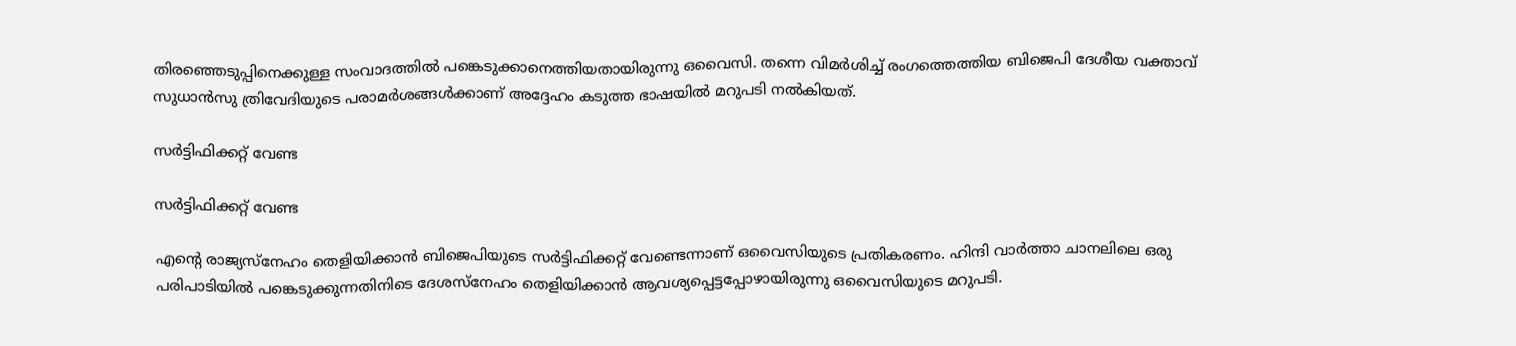തിരഞ്ഞെടുപ്പിനെക്കുള്ള സംവാദത്തിൽ പങ്കെടുക്കാനെത്തിയതായിരുന്നു ഒവൈസി. തന്നെ വിമർശിച്ച് രംഗത്തെത്തിയ ബിജെപി ദേശീയ വക്താവ് സുധാൻസു ത്രിവേദിയുടെ പരാമർശങ്ങൾക്കാണ് അദ്ദേഹം കടുത്ത ഭാഷയിൽ മറുപടി നൽകിയത്.

സർട്ടിഫിക്കറ്റ് വേണ്ട

സർട്ടിഫിക്കറ്റ് വേണ്ട

എന്റെ രാജ്യസ്നേഹം തെളിയിക്കാൻ ബിജെപിയുടെ സർട്ടിഫിക്കറ്റ് വേണ്ടെന്നാണ് ഒവൈസിയുടെ പ്രതികരണം. ഹിന്ദി വാർത്താ ചാനലിലെ ഒരു പരിപാടിയിൽ പങ്കെടുക്കുന്നതിനിടെ ദേശസ്നേഹം തെളിയിക്കാൻ ആവശ്യപ്പെട്ടപ്പോഴായിരുന്നു ഒവൈസിയുടെ മറുപടി.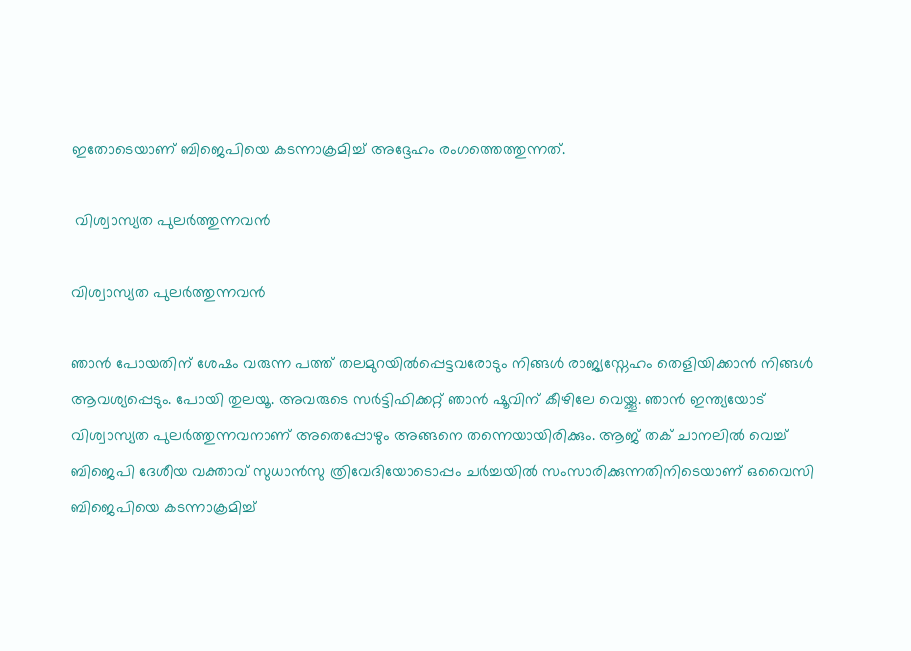ഇതോടെയാണ് ബിജെപിയെ കടന്നാക്രമിച്ച് അദ്ദേഹം രംഗത്തെത്തുന്നത്.

 വിശ്വാസ്യത പുലർത്തുന്നവൻ

വിശ്വാസ്യത പുലർത്തുന്നവൻ

ഞാൻ പോയതിന് ശേഷം വരുന്ന പത്ത് തലമുറയിൽപ്പെട്ടവരോടും നിങ്ങൾ രാജ്യസ്നേഹം തെളിയിക്കാൻ നിങ്ങൾ ആവശ്യപ്പെടും. പോയി തുലയൂ. അവരുടെ സർട്ടിഫിക്കറ്റ് ഞാൻ ഷൂവിന് കീഴിലേ വെയ്ക്കൂ. ഞാൻ ഇന്ത്യയോട് വിശ്വാസ്യത പുലർത്തുന്നവനാണ് അതെപ്പോഴും അങ്ങനെ തന്നെയായിരിക്കും. ആജ് തക് ചാനലിൽ വെച്ച് ബിജെപി ദേശീയ വക്താവ് സുധാൻസു ത്രിവേദിയോടൊപ്പം ചർച്ചയിൽ സംസാരിക്കുന്നതിനിടെയാണ് ഒവൈസി ബിജെപിയെ കടന്നാക്രമിച്ച്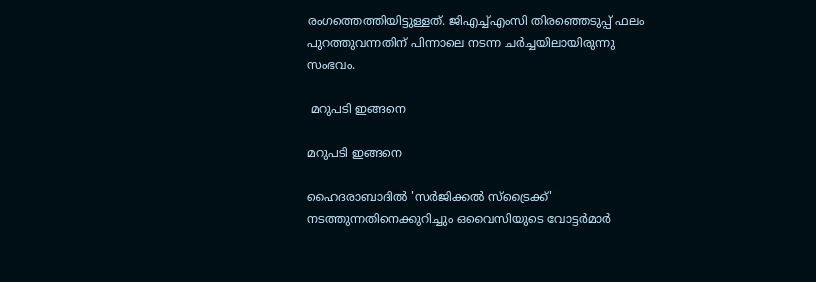രംഗത്തെത്തിയിട്ടുള്ളത്. ജിഎച്ച്എംസി തിരഞ്ഞെടുപ്പ് ഫലം പുറത്തുവന്നതിന് പിന്നാലെ നടന്ന ചർച്ചയിലായിരുന്നു സംഭവം.

 മറുപടി ഇങ്ങനെ

മറുപടി ഇങ്ങനെ

ഹൈദരാബാദിൽ 'സർജിക്കൽ സ്‌ട്രൈക്ക്' നടത്തുന്നതിനെക്കുറിച്ചും ഒവൈസിയുടെ വോട്ടർമാർ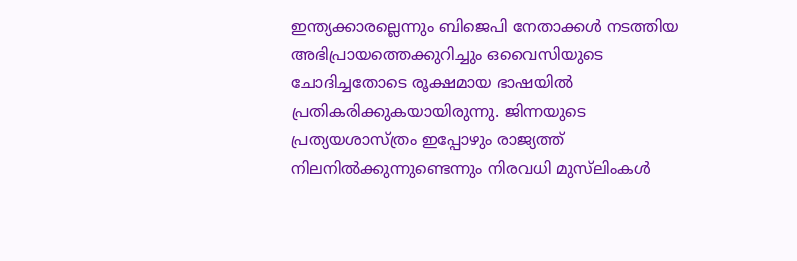ഇന്ത്യക്കാരല്ലെന്നും ബിജെപി നേതാക്കൾ നടത്തിയ അഭിപ്രായത്തെക്കുറിച്ചും ഒവൈസിയുടെ ചോദിച്ചതോടെ രൂക്ഷമായ ഭാഷയിൽ പ്രതികരിക്കുകയായിരുന്നു. ജിന്നയുടെ പ്രത്യയശാസ്ത്രം ഇപ്പോഴും രാജ്യത്ത് നിലനിൽക്കുന്നുണ്ടെന്നും നിരവധി മുസ്‌ലിംകൾ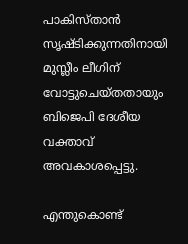പാകിസ്താൻ സൃഷ്ടിക്കുന്നതിനായി മുസ്ലീം ലീഗിന് വോട്ടുചെയ്തതായും ബിജെപി ദേശീയ വക്താവ് അവകാശപ്പെട്ടു.

എന്തുകൊണ്ട്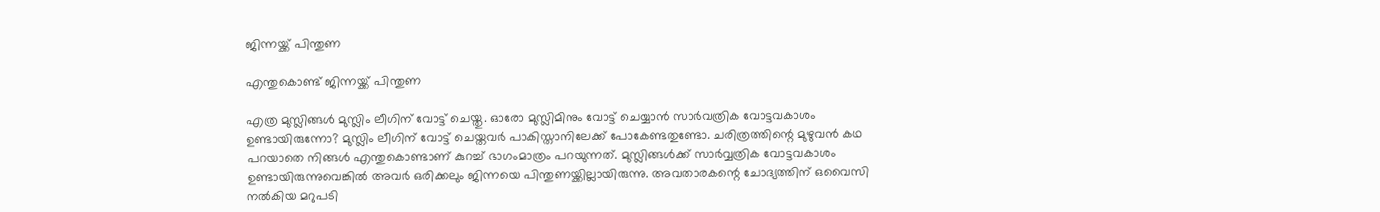ജിന്നയ്ക്ക് പിന്തുണ

എന്തുകൊണ്ട് ജിന്നയ്ക്ക് പിന്തുണ

എത്ര മുസ്ലിങ്ങൾ മുസ്ലിം ലീഗിന് വോട്ട് ചെയ്തു. ഓരോ മുസ്ലിമിനും വോട്ട് ചെയ്യാൻ സാർവത്രിക വോട്ടവകാശം ഉണ്ടായിരുന്നോ? മുസ്ലിം ലീഗിന് വോട്ട് ചെയ്തവർ പാകിസ്താനിലേക്ക് പോകേണ്ടതുണ്ടോ. ചരിത്രത്തിന്റെ മുഴുവൻ കഥ പറയാതെ നിങ്ങൾ എന്തുകൊണ്ടാണ് കുറച്ച് ഭാഗംമാത്രം പറയുന്നത്. മുസ്ലിങ്ങൾക്ക് സാർവ്വത്രിക വോട്ടവകാശം ഉണ്ടായിരുന്നുവെങ്കിൽ അവർ ഒരിക്കലും ജിന്നയെ പിന്തുണയ്ക്കില്ലായിരുന്നു. അവതാരകന്റെ ചോദ്യത്തിന് ഒവൈസി നൽകിയ മറുപടി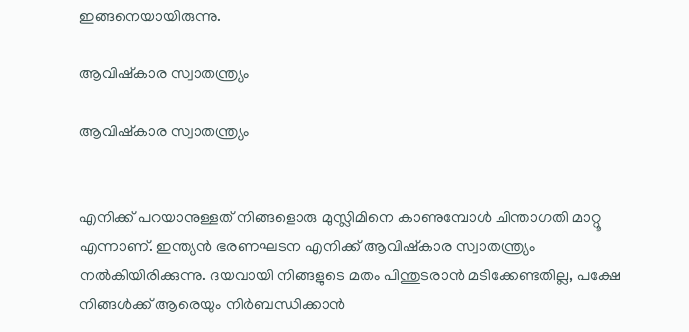ഇങ്ങനെയായിരുന്നു.

ആവിഷ്കാര സ്വാതന്ത്ര്യം

ആവിഷ്കാര സ്വാതന്ത്ര്യം


എനിക്ക് പറയാനുള്ളത് നിങ്ങളൊരു മുസ്ലിമിനെ കാണുമ്പോൾ ചിന്താഗതി മാറ്റൂ എന്നാണ്. ഇന്ത്യൻ ഭരണഘടന എനിക്ക് ആവിഷ്കാര സ്വാതന്ത്ര്യം നൽകിയിരിക്കുന്നു. ദയവായി നിങ്ങളുടെ മതം പിന്തുടരാൻ മടിക്കേണ്ടതില്ല, പക്ഷേ നിങ്ങൾക്ക് ആരെയും നിർബന്ധിക്കാൻ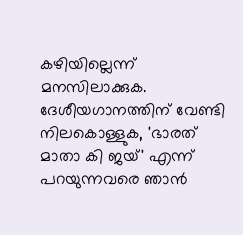കഴിയില്ലെന്ന് മനസിലാക്കുക. ദേശീയഗാനത്തിന് വേണ്ടി നിലകൊള്ളുക, 'ഭാരത് മാതാ കി ജയ്' എന്ന് പറയുന്നവരെ ഞാൻ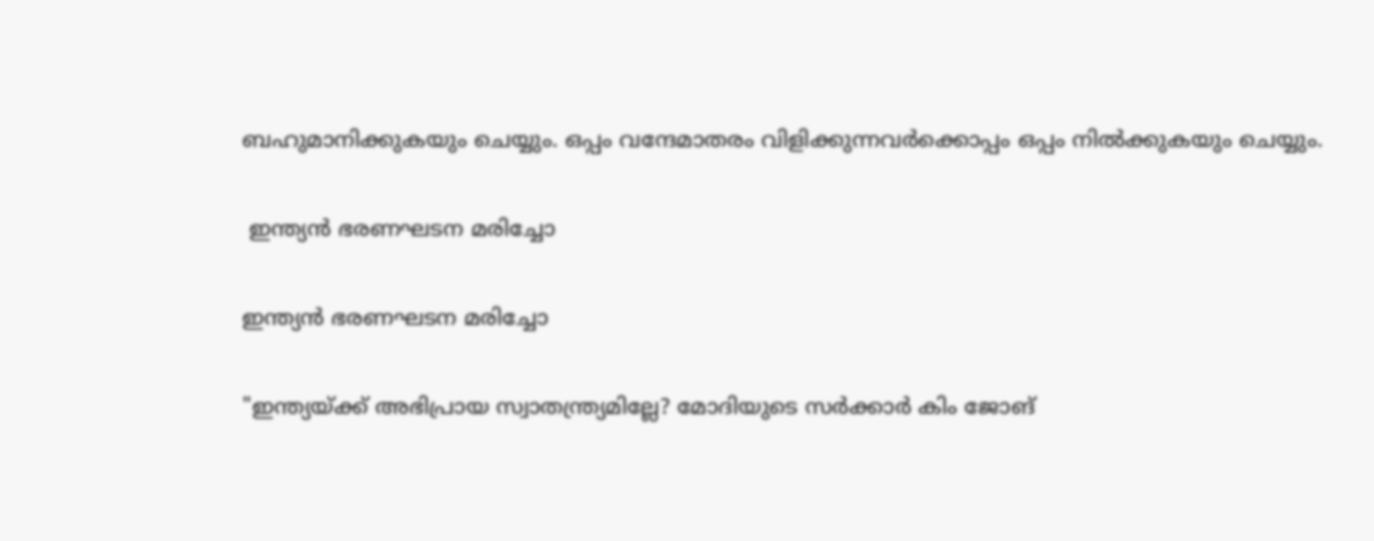ബഹുമാനിക്കുകയും ചെയ്യും. ഒപ്പം വന്ദേമാതരം വിളിക്കുന്നവർക്കൊപ്പം ഒപ്പം നിൽക്കുകയും ചെയ്യും.

 ഇന്ത്യൻ ഭരണഘടന മരിച്ചോ

ഇന്ത്യൻ ഭരണഘടന മരിച്ചോ

"ഇന്ത്യയ്ക്ക് അഭിപ്രായ സ്വാതന്ത്ര്യമില്ലേ? മോദിയുടെ സർക്കാർ കിം ജോങ്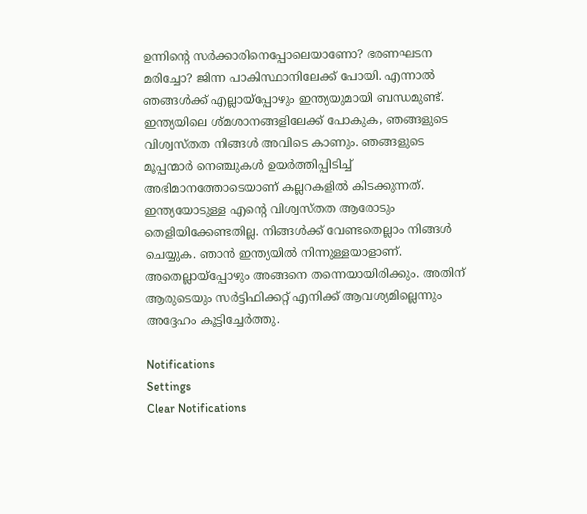ഉന്നിന്റെ സർക്കാരിനെപ്പോലെയാണോ? ഭരണഘടന മരിച്ചോ? ജിന്ന പാകിസ്ഥാനിലേക്ക് പോയി. എന്നാൽ ഞങ്ങൾക്ക് എല്ലായ്പ്പോഴും ഇന്ത്യയുമായി ബന്ധമുണ്ട്. ഇന്ത്യയിലെ ശ്മശാനങ്ങളിലേക്ക് പോകുക, ഞങ്ങളുടെ വിശ്വസ്തത നിങ്ങൾ അവിടെ കാണും. ഞങ്ങളുടെ മൂപ്പന്മാർ നെഞ്ചുകൾ ഉയർത്തിപ്പിടിച്ച് അഭിമാനത്തോടെയാണ് കല്ലറകളിൽ കിടക്കുന്നത്. ഇന്ത്യയോടുള്ള എന്റെ വിശ്വസ്തത ആരോടും തെളിയിക്കേണ്ടതില്ല. നിങ്ങൾക്ക് വേണ്ടതെല്ലാം നിങ്ങൾ ചെയ്യുക. ഞാൻ ഇന്ത്യയിൽ നിന്നുള്ളയാളാണ്. അതെല്ലായ്പ്പോഴും അങ്ങനെ തന്നെയായിരിക്കും. അതിന് ആരുടെയും സർട്ടിഫിക്കറ്റ് എനിക്ക് ആവശ്യമില്ലെന്നും അദ്ദേഹം കൂട്ടിച്ചേർത്തു.

Notifications
Settings
Clear Notifications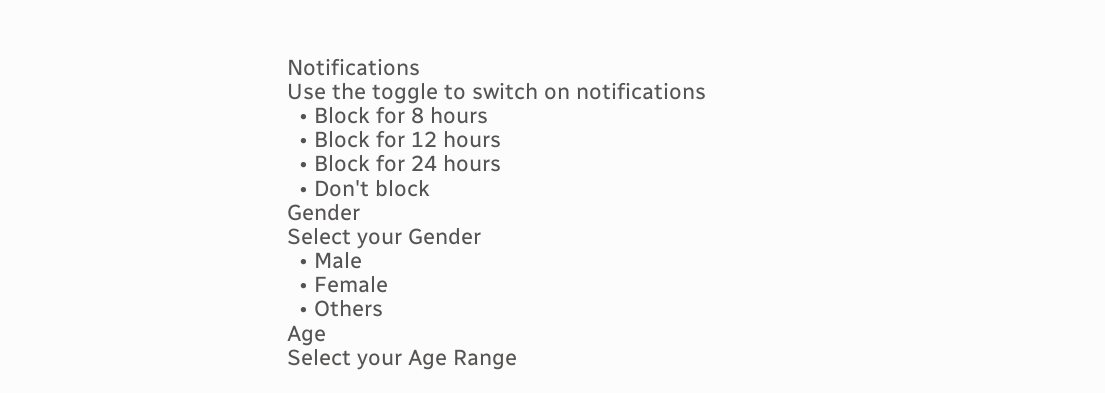Notifications
Use the toggle to switch on notifications
  • Block for 8 hours
  • Block for 12 hours
  • Block for 24 hours
  • Don't block
Gender
Select your Gender
  • Male
  • Female
  • Others
Age
Select your Age Range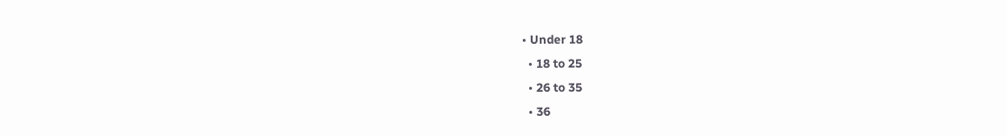• Under 18
  • 18 to 25
  • 26 to 35
  • 36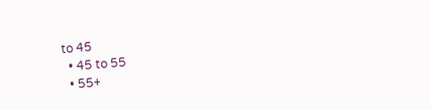to 45
  • 45 to 55
  • 55+